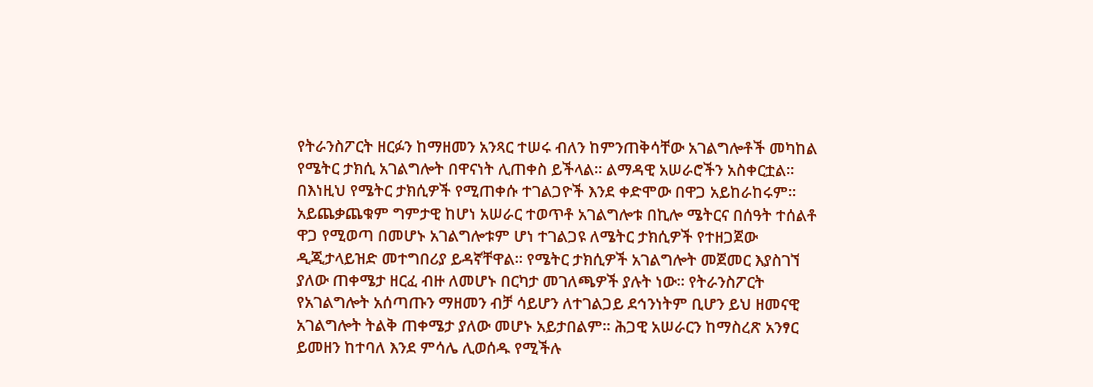የትራንስፖርት ዘርፉን ከማዘመን አንጻር ተሠሩ ብለን ከምንጠቅሳቸው አገልግሎቶች መካከል የሜትር ታክሲ አገልግሎት በዋናነት ሊጠቀስ ይችላል፡፡ ልማዳዊ አሠራሮችን አስቀርቷል፡፡ በእነዚህ የሜትር ታክሲዎች የሚጠቀሱ ተገልጋዮች እንደ ቀድሞው በዋጋ አይከራከሩም፡፡ አይጨቃጨቁም ግምታዊ ከሆነ አሠራር ተወጥቶ አገልግሎቱ በኪሎ ሜትርና በሰዓት ተሰልቶ ዋጋ የሚወጣ በመሆኑ አገልግሎቱም ሆነ ተገልጋዩ ለሜትር ታክሲዎች የተዘጋጀው ዲጂታላይዝድ መተግበሪያ ይዳኛቸዋል፡፡ የሜትር ታክሲዎች አገልግሎት መጀመር እያስገኘ ያለው ጠቀሜታ ዘርፈ ብዙ ለመሆኑ በርካታ መገለጫዎች ያሉት ነው፡፡ የትራንስፖርት የአገልግሎት አሰጣጡን ማዘመን ብቻ ሳይሆን ለተገልጋይ ደኅንነትም ቢሆን ይህ ዘመናዊ አገልግሎት ትልቅ ጠቀሜታ ያለው መሆኑ አይታበልም፡፡ ሕጋዊ አሠራርን ከማስረጽ አንፃር ይመዘን ከተባለ እንደ ምሳሌ ሊወሰዱ የሚችሉ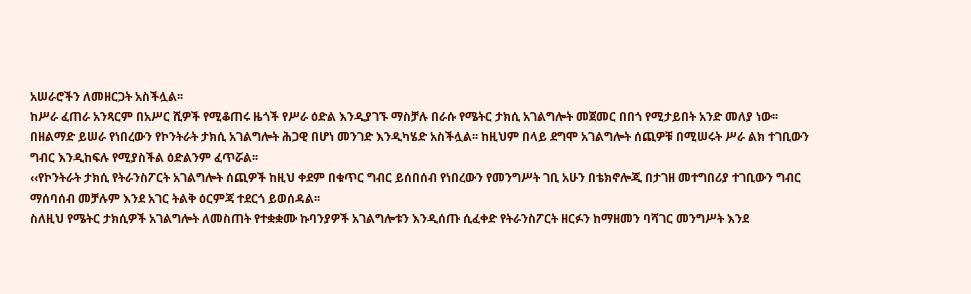አሠራሮችን ለመዘርጋት አስችሏል፡፡
ከሥራ ፈጠራ አንጻርም በአሥር ሺዎች የሚቆጠሩ ዜጎች የሥራ ዕድል እንዲያገኙ ማስቻሉ በራሱ የሜትር ታክሲ አገልግሎት መጀመር በበጎ የሚታይበት አንድ መለያ ነው፡፡ በዘልማድ ይሠራ የነበረውን የኮንትራት ታክሲ አገልግሎት ሕጋዊ በሆነ መንገድ እንዲካሄድ አስችሏል፡፡ ከዚህም በላይ ደግሞ አገልግሎት ሰጪዎቹ በሚሠሩት ሥራ ልክ ተገቢውን ግብር እንዲከፍሉ የሚያስችል ዕድልንም ፈጥሯል፡፡
‹‹የኮንትራት ታክሲ የትራንስፖርት አገልግሎት ሰጪዎች ከዚህ ቀደም በቁጥር ግብር ይሰበሰብ የነበረውን የመንግሥት ገቢ አሁን በቴክኖሎጂ በታገዘ መተግበሪያ ተገቢውን ግብር ማሰባሰብ መቻሉም እንደ አገር ትልቅ ዕርምጃ ተደርጎ ይወሰዳል፡፡
ስለዚህ የሜትር ታክሲዎች አገልግሎት ለመስጠት የተቋቋሙ ኩባንያዎች አገልግሎቱን እንዲሰጡ ሲፈቀድ የትራንስፖርት ዘርፉን ከማዘመን ባሻገር መንግሥት እንደ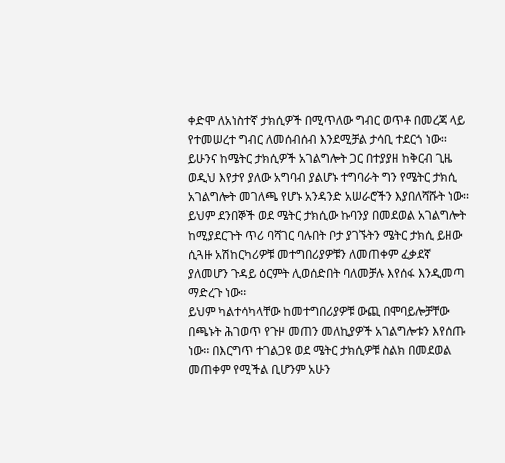ቀድሞ ለአነስተኛ ታክሲዎች በሚጥለው ግብር ወጥቶ በመረጃ ላይ የተመሠረተ ግብር ለመሰብሰብ እንደሚቻል ታሳቢ ተደርጎ ነው፡፡
ይሁንና ከሜትር ታክሲዎች አገልግሎት ጋር በተያያዘ ከቅርብ ጊዜ ወዲህ እየታየ ያለው አግባብ ያልሆኑ ተግባራት ግን የሜትር ታክሲ አገልግሎት መገለጫ የሆኑ አንዳንድ አሠራሮችን እያበለሻሹት ነው፡፡
ይህም ደንበኞች ወደ ሜትር ታክሲው ኩባንያ በመደወል አገልግሎት ከሚያደርጉት ጥሪ ባሻገር ባሉበት ቦታ ያገኙትን ሜትር ታክሲ ይዘው ሲጓዙ አሽከርካሪዎቹ መተግበሪያዎቹን ለመጠቀም ፈቃደኛ ያለመሆን ጉዳይ ዕርምት ሊወሰድበት ባለመቻሉ እየሰፋ እንዲመጣ ማድረጉ ነው፡፡
ይህም ካልተሳካላቸው ከመተግበሪያዎቹ ውጪ በሞባይሎቻቸው በጫኑት ሕገወጥ የጉዞ መጠን መለኪያዎች አገልግሎቱን እየሰጡ ነው፡፡ በእርግጥ ተገልጋዩ ወደ ሜትር ታክሲዎቹ ስልክ በመደወል መጠቀም የሚችል ቢሆንም አሁን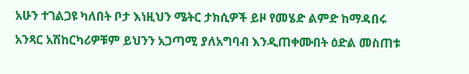አሁን ተገልጋዩ ካለበት ቦታ እነዚህን ሜትር ታክሲዎች ይዞ የመሄድ ልምድ ከማዳበሩ አንጻር አሽከርካሪዎቹም ይህንን አጋጣሚ ያለአግባብ እንዲጠቀሙበት ዕድል መስጠቱ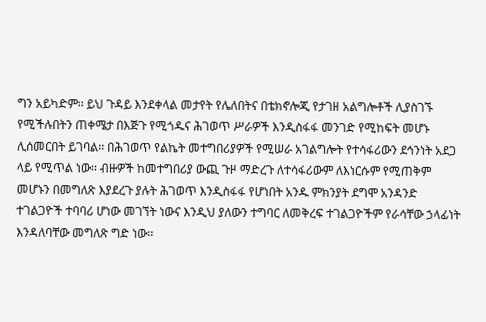ግን አይካድም፡፡ ይህ ጉዳይ እንደቀላል መታየት የሌለበትና በቴክኖሎጂ የታገዘ አልግሎቶች ሊያስገኙ የሚችሉበትን ጠቀሜታ በእጅጉ የሚጎዱና ሕገወጥ ሥራዎች እንዲስፋፋ መንገድ የሚከፍት መሆኑ ሊሰመርበት ይገባል፡፡ በሕገወጥ የልኬት መተግበሪያዎች የሚሠራ አገልግሎት የተሳፋሪውን ደኅንነት አደጋ ላይ የሚጥል ነው፡፡ ብዙዎች ከመተግበሪያ ውጪ ጉዞ ማድረጉ ለተሳፋሪውም ለእነርሱም የሚጠቅም መሆኑን በመግለጽ እያደረጉ ያሉት ሕገወጥ እንዲስፋፋ የሆነበት አንዱ ምክንያት ደግሞ አንዳንድ ተገልጋዮች ተባባሪ ሆነው መገኘት ነውና እንዲህ ያለውን ተግባር ለመቅረፍ ተገልጋዮችም የራሳቸው ኃላፊነት እንዳለባቸው መግለጽ ግድ ነው፡፡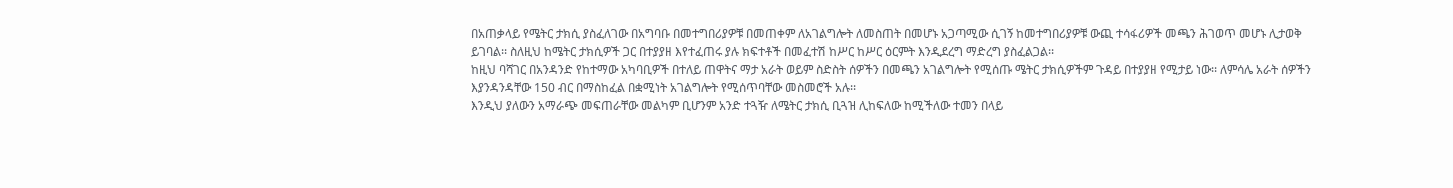በአጠቃላይ የሜትር ታክሲ ያስፈለገው በአግባቡ በመተግበሪያዎቹ በመጠቀም ለአገልግሎት ለመስጠት በመሆኑ አጋጣሚው ሲገኝ ከመተግበሪያዎቹ ውጪ ተሳፋሪዎች መጫን ሕገወጥ መሆኑ ሊታወቅ ይገባል፡፡ ስለዚህ ከሜትር ታክሲዎች ጋር በተያያዘ እየተፈጠሩ ያሉ ክፍተቶች በመፈተሽ ከሥር ከሥር ዕርምት እንዲደረግ ማድረግ ያስፈልጋል፡፡
ከዚህ ባሻገር በአንዳንድ የከተማው አካባቢዎች በተለይ ጠዋትና ማታ አራት ወይም ስድስት ሰዎችን በመጫን አገልግሎት የሚሰጡ ሜትር ታክሲዎችም ጉዳይ በተያያዘ የሚታይ ነው፡፡ ለምሳሌ አራት ሰዎችን እያንዳንዳቸው 150 ብር በማስከፈል በቋሚነት አገልግሎት የሚሰጥባቸው መስመሮች አሉ፡፡
እንዲህ ያለውን አማራጭ መፍጠራቸው መልካም ቢሆንም አንድ ተጓዥ ለሜትር ታክሲ ቢጓዝ ሊከፍለው ከሚችለው ተመን በላይ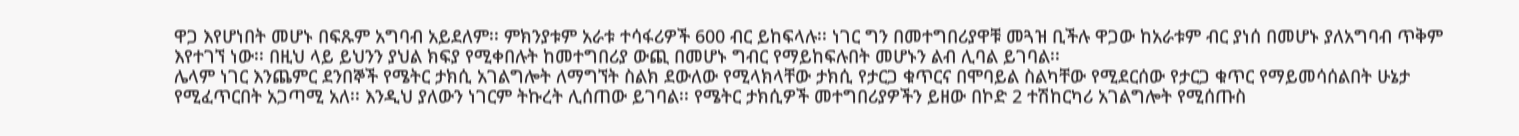ዋጋ እየሆነበት መሆኑ በፍጹም አግባብ አይደለም፡፡ ምክንያቱም አራቱ ተሳፋሪዎች 600 ብር ይከፍላሉ፡፡ ነገር ግን በመተግበሪያዋቹ መጓዝ ቢችሉ ዋጋው ከአራቱም ብር ያነሰ በመሆኑ ያለአግባብ ጥቅም እየተገኘ ነው፡፡ በዚህ ላይ ይህንን ያህል ክፍያ የሚቀበሉት ከመተግበሪያ ውጪ በመሆኑ ግብር የማይከፍሉበት መሆኑን ልብ ሊባል ይገባል፡፡
ሌላም ነገር እንጨምር ደንበኞች የሜትር ታክሲ አገልግሎት ለማግኘት ስልክ ደውለው የሚላክላቸው ታክሲ የታርጋ ቁጥርና በሞባይል ስልካቸው የሚደርሰው የታርጋ ቁጥር የማይመሳሰልበት ሁኔታ የሚፈጥርበት አጋጣሚ አለ፡፡ እንዲህ ያለውን ነገርም ትኩረት ሊሰጠው ይገባል፡፡ የሜትር ታክሲዎች መተግበሪያዎችን ይዘው በኮድ 2 ተሽከርካሪ አገልግሎት የሚሰጡስ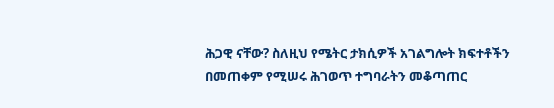ሕጋዊ ናቸው? ስለዚህ የሜትር ታክሲዎች አገልግሎት ክፍተቶችን በመጠቀም የሚሠሩ ሕገወጥ ተግባራትን መቆጣጠር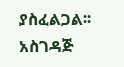ያስፈልጋል፡፡ አስገዳጅ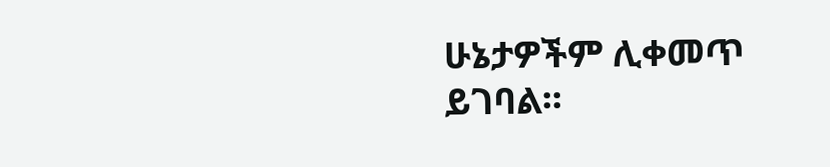ሁኔታዎችም ሊቀመጥ ይገባል፡፡